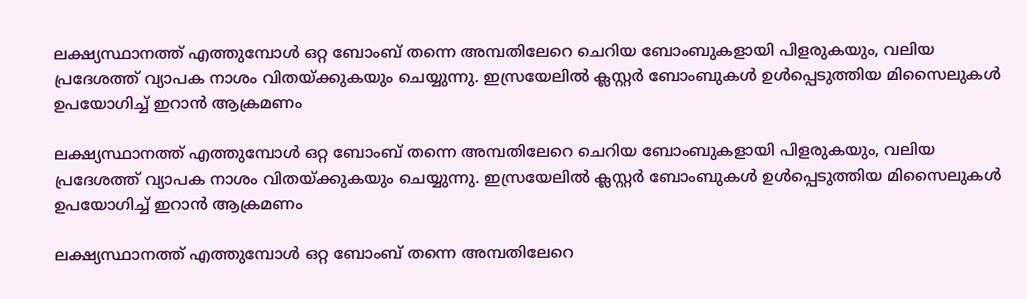ലക്ഷ്യസ്ഥാനത്ത് എത്തുമ്പോൾ ഒറ്റ ബോംബ് തന്നെ അമ്പതിലേറെ ചെറിയ ബോംബുകളായി പിളരുകയും, വലിയ പ്രദേശത്ത് വ്യാപക നാശം വിതയ്ക്കുകയും ചെയ്യുന്നു. ഇസ്രയേലിൽ ക്ലസ്റ്റർ ബോംബുകൾ ഉൾപ്പെടുത്തിയ മിസൈലുകൾ ഉപയോഗിച്ച് ഇറാൻ ആക്രമണം

ലക്ഷ്യസ്ഥാനത്ത് എത്തുമ്പോൾ ഒറ്റ ബോംബ് തന്നെ അമ്പതിലേറെ ചെറിയ ബോംബുകളായി പിളരുകയും, വലിയ പ്രദേശത്ത് വ്യാപക നാശം വിതയ്ക്കുകയും ചെയ്യുന്നു. ഇസ്രയേലിൽ ക്ലസ്റ്റർ ബോംബുകൾ ഉൾപ്പെടുത്തിയ മിസൈലുകൾ ഉപയോഗിച്ച് ഇറാൻ ആക്രമണം

ലക്ഷ്യസ്ഥാനത്ത് എത്തുമ്പോൾ ഒറ്റ ബോംബ് തന്നെ അമ്പതിലേറെ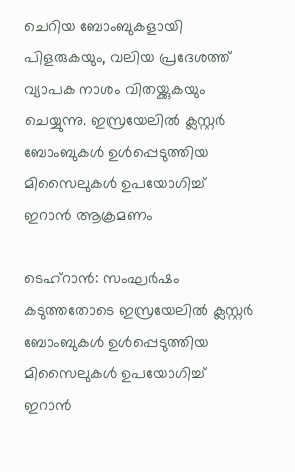ചെറിയ ബോംബുകളായി പിളരുകയും, വലിയ പ്രദേശത്ത് വ്യാപക നാശം വിതയ്ക്കുകയും ചെയ്യുന്നു. ഇസ്രയേലിൽ ക്ലസ്റ്റർ ബോംബുകൾ ഉൾപ്പെടുത്തിയ മിസൈലുകൾ ഉപയോഗിച്ച് ഇറാൻ ആക്രമണം

ടെഹ്റാൻ: സംഘർഷം കടുത്തതോടെ ഇസ്രയേലിൽ ക്ലസ്റ്റർ ബോംബുകൾ ഉൾപ്പെടുത്തിയ മിസൈലുകൾ ഉപയോഗിച്ച് ഇറാൻ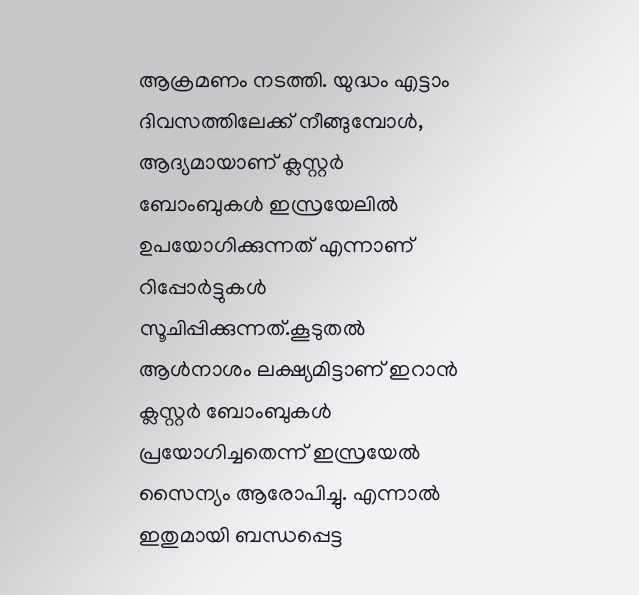ആക്രമണം നടത്തി. യുദ്ധം എട്ടാം ദിവസത്തിലേക്ക് നീങ്ങുമ്പോൾ, ആദ്യമായാണ് ക്ലസ്റ്റർ ബോംബുകൾ ഇസ്രയേലിൽ ഉപയോഗിക്കുന്നത് എന്നാണ് റിപ്പോർട്ടുകൾ സൂചിപ്പിക്കുന്നത്.കൂടുതൽ ആൾനാശം ലക്ഷ്യമിട്ടാണ് ഇറാൻ ക്ലസ്റ്റർ ബോംബുകൾ പ്രയോഗിച്ചതെന്ന് ഇസ്രയേൽ സൈന്യം ആരോപിച്ചു. എന്നാൽ ഇതുമായി ബന്ധപ്പെട്ട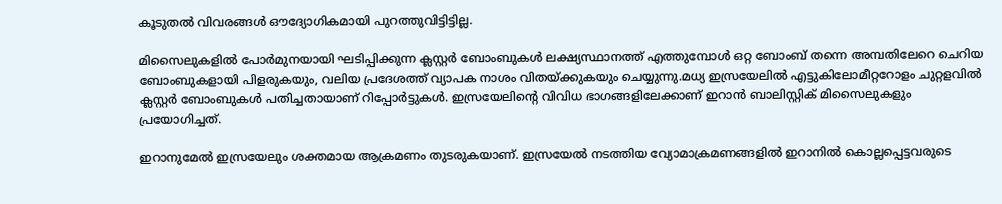കൂടുതൽ വിവരങ്ങൾ ഔദ്യോഗികമായി പുറത്തുവിട്ടിട്ടില്ല.

മിസൈലുകളിൽ പോർമുനയായി ഘടിപ്പിക്കുന്ന ക്ലസ്റ്റർ ബോംബുകൾ ലക്ഷ്യസ്ഥാനത്ത് എത്തുമ്പോൾ ഒറ്റ ബോംബ് തന്നെ അമ്പതിലേറെ ചെറിയ ബോംബുകളായി പിളരുകയും, വലിയ പ്രദേശത്ത് വ്യാപക നാശം വിതയ്ക്കുകയും ചെയ്യുന്നു.മധ്യ ഇസ്രയേലിൽ എട്ടുകിലോമീറ്ററോളം ചുറ്റളവിൽ ക്ലസ്റ്റർ ബോംബുകൾ പതിച്ചതായാണ് റിപ്പോർട്ടുകൾ. ഇസ്രയേലിന്റെ വിവിധ ഭാഗങ്ങളിലേക്കാണ് ഇറാൻ ബാലിസ്റ്റിക് മിസൈലുകളും പ്രയോഗിച്ചത്.

ഇറാനുമേൽ ഇസ്രയേലും ശക്തമായ ആക്രമണം തുടരുകയാണ്. ഇസ്രയേൽ നടത്തിയ വ്യോമാക്രമണങ്ങളിൽ ഇറാനിൽ കൊല്ലപ്പെട്ടവരുടെ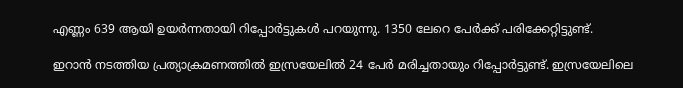എണ്ണം 639 ആയി ഉയർന്നതായി റിപ്പോർട്ടുകൾ പറയുന്നു. 1350 ലേറെ പേർക്ക് പരിക്കേറ്റിട്ടുണ്ട്.

ഇറാൻ നടത്തിയ പ്രത്യാക്രമണത്തിൽ ഇസ്രയേലിൽ 24 പേർ മരിച്ചതായും റിപ്പോർട്ടുണ്ട്. ഇസ്രയേലിലെ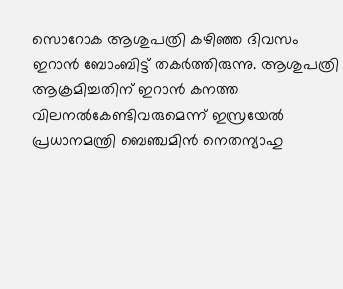സൊറോക ആശുപത്രി കഴിഞ്ഞ ദിവസം ഇറാൻ ബോംബിട്ട് തകർത്തിരുന്നു. ആശുപത്രി ആക്രമിച്ചതിന് ഇറാൻ കനത്ത വിലനൽകേണ്ടിവരുമെന്ന് ഇസ്രയേൽ പ്രധാനമന്ത്രി ബെഞ്ചമിൻ നെതന്യാഹു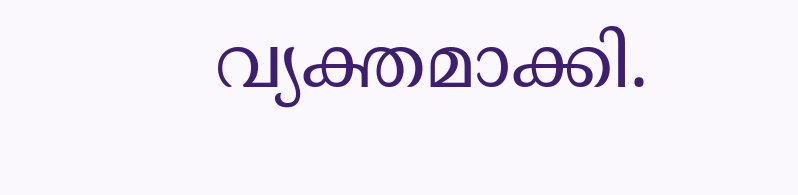വ്യക്തമാക്കി.